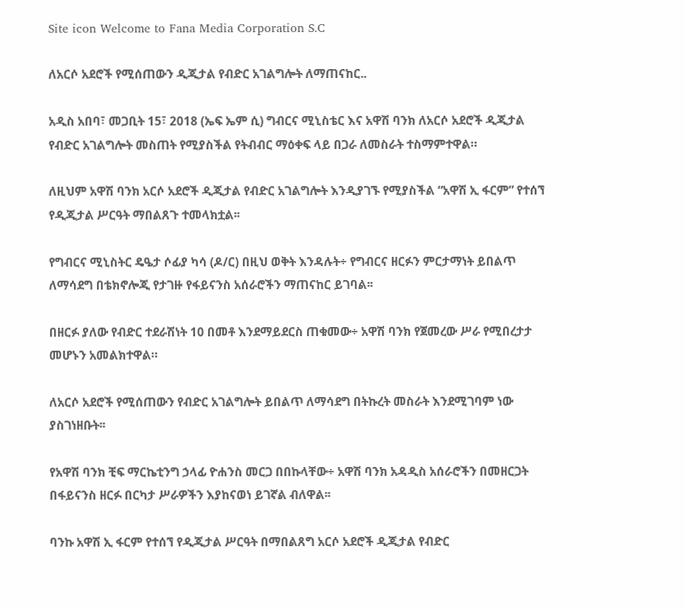Site icon Welcome to Fana Media Corporation S.C

ለአርሶ አደሮች የሚሰጠውን ዲጂታል የብድር አገልግሎት ለማጠናከር..

አዲስ አበባ፣ መጋቢት 15፣ 2018 (ኤፍ ኤም ሲ) ግብርና ሚኒስቴር እና አዋሽ ባንክ ለአርሶ አደሮች ዲጂታል የብድር አገልግሎት መስጠት የሚያስችል የትብብር ማዕቀፍ ላይ በጋራ ለመስራት ተስማምተዋል።

ለዚህም አዋሽ ባንክ አርሶ አደሮች ዲጂታል የብድር አገልግሎት እንዲያገኙ የሚያስችል “አዋሽ ኢ ፋርም” የተሰኘ የዲጂታል ሥርዓት ማበልጸጉ ተመላክቷል፡፡

የግብርና ሚኒስትር ዴዔታ ሶፊያ ካሳ (ዶ/ር) በዚህ ወቅት እንዳሉት÷ የግብርና ዘርፉን ምርታማነት ይበልጥ ለማሳደግ በቴክኖሎጂ የታገዙ የፋይናንስ አሰራሮችን ማጠናከር ይገባል፡፡

በዘርፉ ያለው የብድር ተደራሽነት 10 በመቶ እንደማይደርስ ጠቁመው÷ አዋሽ ባንክ የጀመረው ሥራ የሚበረታታ መሆኑን አመልክተዋል።

ለአርሶ አደሮች የሚሰጠውን የብድር አገልግሎት ይበልጥ ለማሳደግ በትኩረት መስራት እንደሚገባም ነው ያስገነዘቡት፡፡

የአዋሽ ባንክ ቺፍ ማርኬቲንግ ኃላፊ ዮሐንስ መርጋ በበኩላቸው÷ አዋሽ ባንክ አዳዲስ አሰራሮችን በመዘርጋት በፋይናንስ ዘርፉ በርካታ ሥራዎችን እያከናወነ ይገኛል ብለዋል፡፡

ባንኩ አዋሽ ኢ ፋርም የተሰኘ የዲጂታል ሥርዓት በማበልጸግ አርሶ አደሮች ዲጂታል የብድር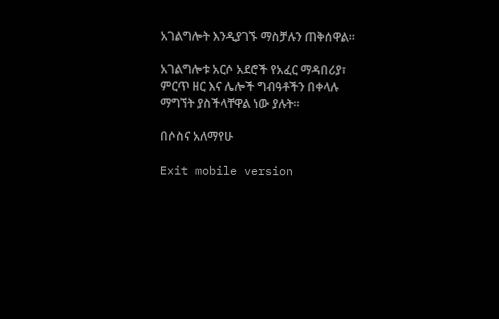አገልግሎት እንዲያገኙ ማስቻሉን ጠቅሰዋል፡፡

አገልግሎቱ አርሶ አደሮች የአፈር ማዳበሪያ፣ ምርጥ ዘር እና ሌሎች ግብዓቶችን በቀላሉ ማግኘት ያስችላቸዋል ነው ያሉት፡፡

በሶስና አለማየሁ

Exit mobile version